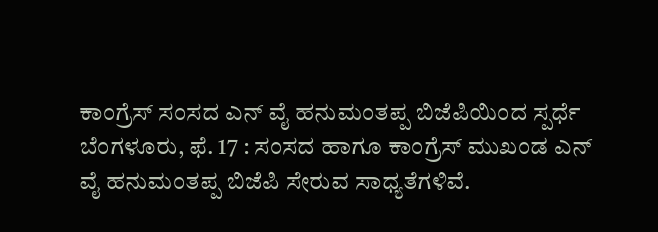ಕಾಂಗ್ರೆಸ್ ಸಂಸದ ಎನ್ ವೈ ಹನುಮಂತಪ್ಪ ಬಿಜೆಪಿಯಿಂದ ಸ್ಪರ್ಧೆ
ಬೆಂಗಳೂರು, ಫೆ. 17 : ಸಂಸದ ಹಾಗೂ ಕಾಂಗ್ರೆಸ್ ಮುಖಂಡ ಎನ್ ವೈ ಹನುಮಂತಪ್ಪ ಬಿಜೆಪಿ ಸೇರುವ ಸಾಧ್ಯತೆಗಳಿವೆ.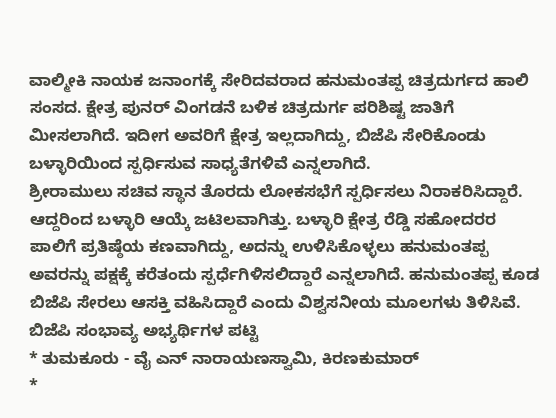ವಾಲ್ಮೀಕಿ ನಾಯಕ ಜನಾಂಗಕ್ಕೆ ಸೇರಿದವರಾದ ಹನುಮಂತಪ್ಪ ಚಿತ್ರದುರ್ಗದ ಹಾಲಿ ಸಂಸದ. ಕ್ಷೇತ್ರ ಪುನರ್ ವಿಂಗಡನೆ ಬಳಿಕ ಚಿತ್ರದುರ್ಗ ಪರಿಶಿಷ್ಟ ಜಾತಿಗೆ ಮೀಸಲಾಗಿದೆ. ಇದೀಗ ಅವರಿಗೆ ಕ್ಷೇತ್ರ ಇಲ್ಲದಾಗಿದ್ದು, ಬಿಜೆಪಿ ಸೇರಿಕೊಂಡು ಬಳ್ಳಾರಿಯಿಂದ ಸ್ಪರ್ಧಿಸುವ ಸಾಧ್ಯತೆಗಳಿವೆ ಎನ್ನಲಾಗಿದೆ.
ಶ್ರೀರಾಮುಲು ಸಚಿವ ಸ್ಥಾನ ತೊರದು ಲೋಕಸಭೆಗೆ ಸ್ಪರ್ಧಿಸಲು ನಿರಾಕರಿಸಿದ್ದಾರೆ. ಆದ್ದರಿಂದ ಬಳ್ಳಾರಿ ಆಯ್ಕೆ ಜಟಿಲವಾಗಿತ್ತು. ಬಳ್ಳಾರಿ ಕ್ಷೇತ್ರ ರೆಡ್ಡಿ ಸಹೋದರರ ಪಾಲಿಗೆ ಪ್ರತಿಷ್ಠೆಯ ಕಣವಾಗಿದ್ದು, ಅದನ್ನು ಉಳಿಸಿಕೊಳ್ಳಲು ಹನುಮಂತಪ್ಪ ಅವರನ್ನು ಪಕ್ಷಕ್ಕೆ ಕರೆತಂದು ಸ್ಪರ್ಧೆಗಿಳಿಸಲಿದ್ದಾರೆ ಎನ್ನಲಾಗಿದೆ. ಹನುಮಂತಪ್ಪ ಕೂಡ ಬಿಜೆಪಿ ಸೇರಲು ಆಸಕ್ತಿ ವಹಿಸಿದ್ದಾರೆ ಎಂದು ವಿಶ್ವಸನೀಯ ಮೂಲಗಳು ತಿಳಿಸಿವೆ.
ಬಿಜೆಪಿ ಸಂಭಾವ್ಯ ಅಭ್ಯರ್ಥಿಗಳ ಪಟ್ಟಿ
* ತುಮಕೂರು - ವೈ ಎನ್ ನಾರಾಯಣಸ್ವಾಮಿ, ಕಿರಣಕುಮಾರ್
*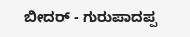ಬೀದರ್ - ಗುರುಪಾದಪ್ಪ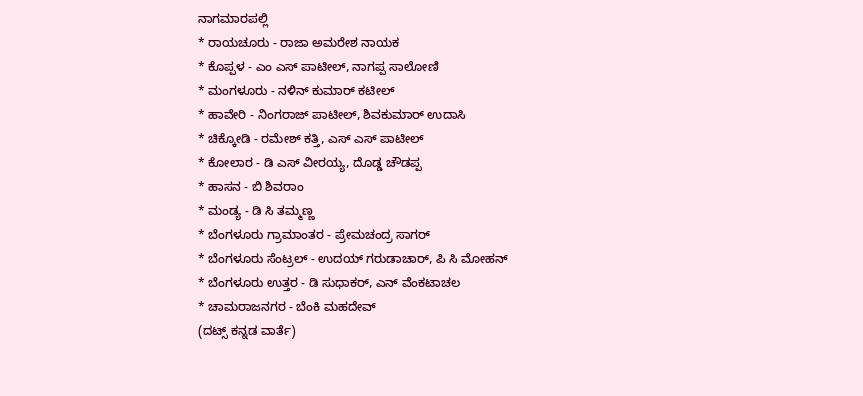ನಾಗಮಾರಪಲ್ಲಿ
* ರಾಯಚೂರು - ರಾಜಾ ಅಮರೇಶ ನಾಯಕ
* ಕೊಪ್ಪಳ - ಎಂ ಎಸ್ ಪಾಟೀಲ್, ನಾಗಪ್ಪ ಸಾಲೋಣಿ
* ಮಂಗಳೂರು - ನಳಿನ್ ಕುಮಾರ್ ಕಟೀಲ್
* ಹಾವೇರಿ - ನಿಂಗರಾಜ್ ಪಾಟೀಲ್, ಶಿವಕುಮಾರ್ ಉದಾಸಿ
* ಚಿಕ್ಕೋಡಿ - ರಮೇಶ್ ಕತ್ತಿ, ಎಸ್ ಎಸ್ ಪಾಟೀಲ್
* ಕೋಲಾರ - ಡಿ ಎಸ್ ವೀರಯ್ಯ, ದೊಡ್ಡ ಚೌಡಪ್ಪ
* ಹಾಸನ - ಬಿ ಶಿವರಾಂ
* ಮಂಡ್ಯ - ಡಿ ಸಿ ತಮ್ಮಣ್ಣ
* ಬೆಂಗಳೂರು ಗ್ರಾಮಾಂತರ - ಪ್ರೇಮಚಂದ್ರ ಸಾಗರ್
* ಬೆಂಗಳೂರು ಸೆಂಟ್ರಲ್ - ಉದಯ್ ಗರುಡಾಚಾರ್, ಪಿ ಸಿ ಮೋಹನ್
* ಬೆಂಗಳೂರು ಉತ್ತರ - ಡಿ ಸುಧಾಕರ್, ಎನ್ ವೆಂಕಟಾಚಲ
* ಚಾಮರಾಜನಗರ - ಬೆಂಕಿ ಮಹದೇವ್
(ದಟ್ಸ್ ಕನ್ನಡ ವಾರ್ತೆ)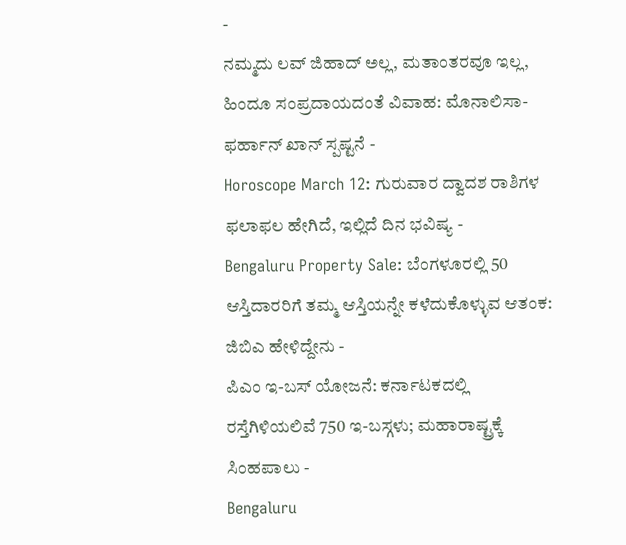-
ನಮ್ಮದು ಲವ್ ಜಿಹಾದ್ ಅಲ್ಲ, ಮತಾಂತರವೂ ಇಲ್ಲ, ಹಿಂದೂ ಸಂಪ್ರದಾಯದಂತೆ ವಿವಾಹ: ಮೊನಾಲಿಸಾ-ಫರ್ಹಾನ್ ಖಾನ್ ಸ್ಪಷ್ಟನೆ -
Horoscope March 12: ಗುರುವಾರ ದ್ವಾದಶ ರಾಶಿಗಳ ಫಲಾಫಲ ಹೇಗಿದೆ, ಇಲ್ಲಿದೆ ದಿನ ಭವಿಷ್ಯ -
Bengaluru Property Sale: ಬೆಂಗಳೂರಲ್ಲಿ 50 ಆಸ್ತಿದಾರರಿಗೆ ತಮ್ಮ ಆಸ್ತಿಯನ್ನೇ ಕಳೆದುಕೊಳ್ಳುವ ಆತಂಕ: ಜಿಬಿಎ ಹೇಳಿದ್ದೇನು -
ಪಿಎಂ ಇ-ಬಸ್ ಯೋಜನೆ: ಕರ್ನಾಟಕದಲ್ಲಿ ರಸ್ತೆಗಿಳಿಯಲಿವೆ 750 ಇ-ಬಸ್ಗಳು; ಮಹಾರಾಷ್ಟ್ರಕ್ಕೆ ಸಿಂಹಪಾಲು -
Bengaluru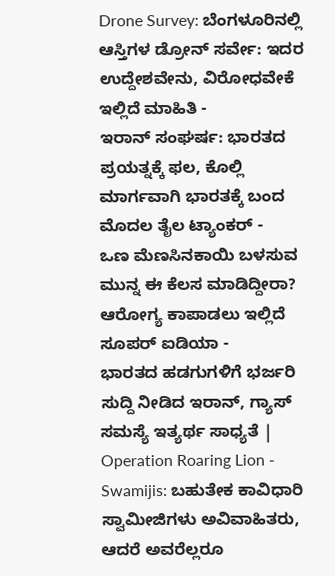Drone Survey: ಬೆಂಗಳೂರಿನಲ್ಲಿ ಆಸ್ತಿಗಳ ಡ್ರೋನ್ ಸರ್ವೇ: ಇದರ ಉದ್ದೇಶವೇನು, ವಿರೋಧವೇಕೆ ಇಲ್ಲಿದೆ ಮಾಹಿತಿ -
ಇರಾನ್ ಸಂಘರ್ಷ: ಭಾರತದ ಪ್ರಯತ್ನಕ್ಕೆ ಫಲ, ಕೊಲ್ಲಿ ಮಾರ್ಗವಾಗಿ ಭಾರತಕ್ಕೆ ಬಂದ ಮೊದಲ ತೈಲ ಟ್ಯಾಂಕರ್ -
ಒಣ ಮೆಣಸಿನಕಾಯಿ ಬಳಸುವ ಮುನ್ನ ಈ ಕೆಲಸ ಮಾಡಿದ್ದೀರಾ? ಆರೋಗ್ಯ ಕಾಪಾಡಲು ಇಲ್ಲಿದೆ ಸೂಪರ್ ಐಡಿಯಾ -
ಭಾರತದ ಹಡಗುಗಳಿಗೆ ಭರ್ಜರಿ ಸುದ್ದಿ ನೀಡಿದ ಇರಾನ್, ಗ್ಯಾಸ್ ಸಮಸ್ಯೆ ಇತ್ಯರ್ಥ ಸಾಧ್ಯತೆ | Operation Roaring Lion -
Swamijis: ಬಹುತೇಕ ಕಾವಿಧಾರಿ ಸ್ವಾಮೀಜಿಗಳು ಅವಿವಾಹಿತರು, ಆದರೆ ಅವರೆಲ್ಲರೂ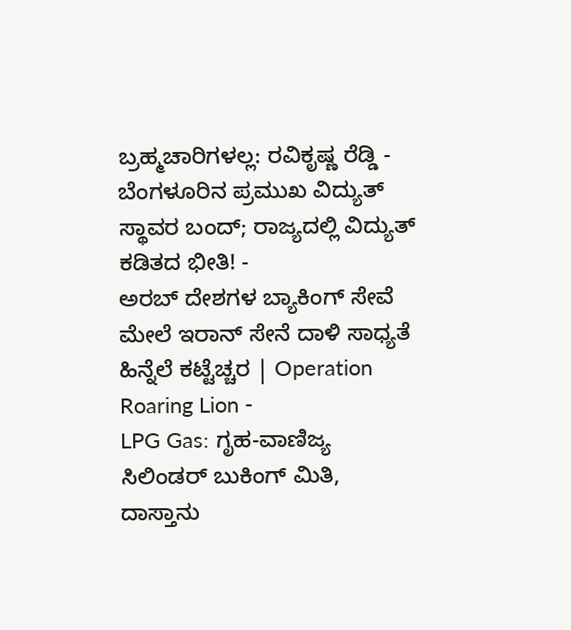ಬ್ರಹ್ಮಚಾರಿಗಳಲ್ಲ: ರವಿಕೃಷ್ಣ ರೆಡ್ಡಿ -
ಬೆಂಗಳೂರಿನ ಪ್ರಮುಖ ವಿದ್ಯುತ್ ಸ್ಥಾವರ ಬಂದ್; ರಾಜ್ಯದಲ್ಲಿ ವಿದ್ಯುತ್ ಕಡಿತದ ಭೀತಿ! -
ಅರಬ್ ದೇಶಗಳ ಬ್ಯಾಕಿಂಗ್ ಸೇವೆ ಮೇಲೆ ಇರಾನ್ ಸೇನೆ ದಾಳಿ ಸಾಧ್ಯತೆ ಹಿನ್ನೆಲೆ ಕಟ್ಟೆಚ್ಚರ | Operation Roaring Lion -
LPG Gas: ಗೃಹ-ವಾಣಿಜ್ಯ ಸಿಲಿಂಡರ್ ಬುಕಿಂಗ್ ಮಿತಿ, ದಾಸ್ತಾನು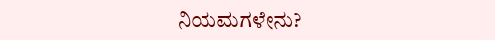ನಿಯಮಗಳೇನು?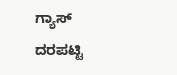ಗ್ಯಾಸ್ ದರಪಟ್ಟಿ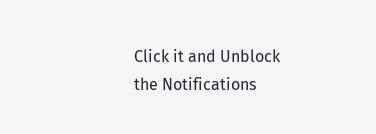Click it and Unblock the Notifications